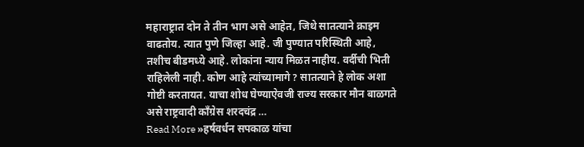महाराष्ट्रात दोन ते तीन भाग असे आहेत, जिथे सातत्याने क्राइम वाढतोय. त्यात पुणे जिल्हा आहे. जी पुण्यात परिस्थिती आहे, तशीच बीडमध्ये आहे. लोकांना न्याय मिळत नाहीय. वर्दीची भिती राहिलेली नाही. कोण आहे त्यांच्यामागे? सातत्याने हे लोक अशा गोष्टी करतायत. याचा शोध घेण्याऐवजी राज्य सरकार मौन बाळगते असे राष्ट्रवादी काँग्रेस शरदचंद्र …
Read More »हर्षवर्धन सपकाळ यांचा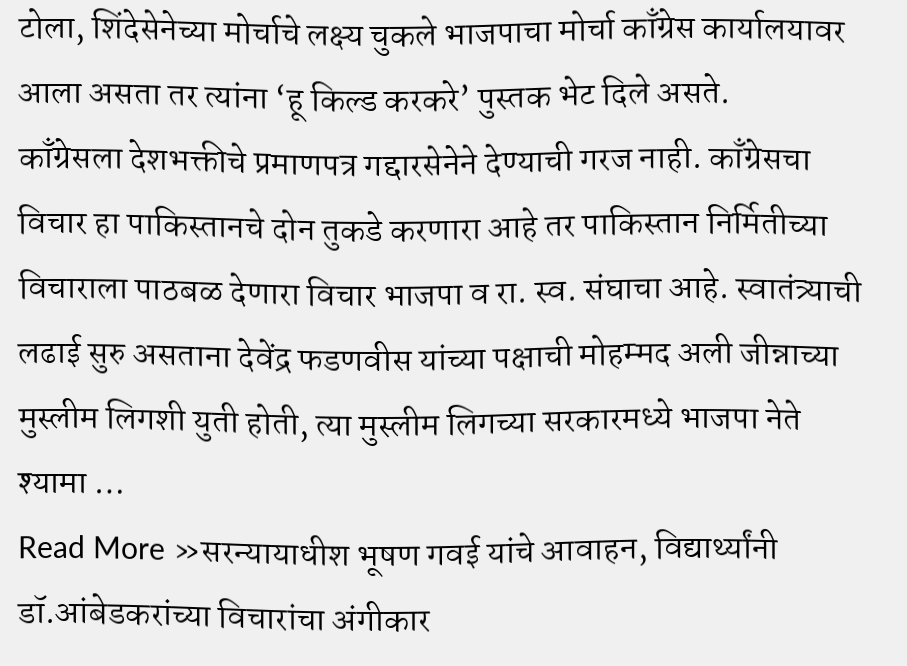टोला, शिंदेसेनेच्या मोर्चाचे लक्ष्य चुकले भाजपाचा मोर्चा काँग्रेस कार्यालयावर आला असता तर त्यांना ‘हू किल्ड करकरे’ पुस्तक भेट दिले असते.
काँग्रेसला देशभक्तीचे प्रमाणपत्र गद्दारसेनेने देण्याची गरज नाही. काँग्रेसचा विचार हा पाकिस्तानचे दोन तुकडे करणारा आहे तर पाकिस्तान निर्मितीच्या विचाराला पाठबळ देणारा विचार भाजपा व रा. स्व. संघाचा आहे. स्वातंत्र्याची लढाई सुरु असताना देवेंद्र फडणवीस यांच्या पक्षाची मोहम्मद अली जीन्नाच्या मुस्लीम लिगशी युती होती, त्या मुस्लीम लिगच्या सरकारमध्ये भाजपा नेते श्यामा …
Read More »सरन्यायाधीश भूषण गवई यांचे आवाहन, विद्यार्थ्यांनी डॉ.आंबेडकरांच्या विचारांचा अंगीकार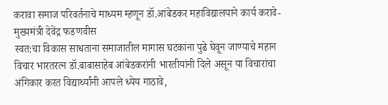करावा समाज परिवर्तनाचे माध्यम म्हणून डॉ.आंबेडकर महाविद्यालयाने कार्य करावे- मुख्यमंत्री देवेंद्र फडणवीस
स्वत:चा विकास साधताना समाजातील मागास घटकांना पुढे घेवून जाण्याचे महान विचार भारतरत्न डॉ.बाबासाहेब आंबेडकरांनी भारतीयांनी दिले असून या विचारांचा अंगिकार करत विद्यार्थ्यांनी आपले ध्येय गाठावे,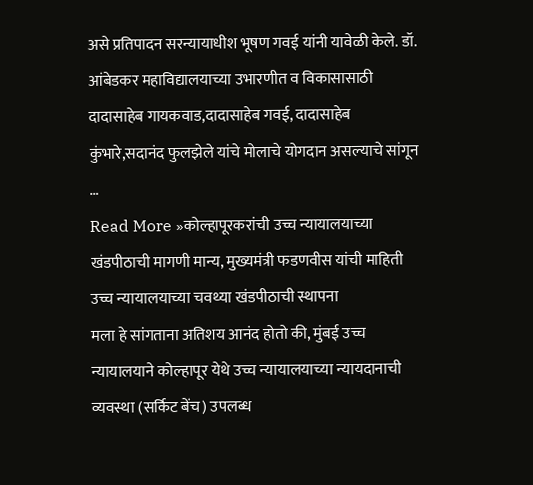असे प्रतिपादन सरन्यायाधीश भूषण गवई यांनी यावेळी केले. डॉ. आंबेडकर महाविद्यालयाच्या उभारणीत व विकासासाठी दादासाहेब गायकवाड,दादासाहेब गवई, दादासाहेब कुंभारे,सदानंद फुलझेले यांचे मोलाचे योगदान असल्याचे सांगून …
Read More »कोल्हापूरकरांची उच्च न्यायालयाच्या खंडपीठाची मागणी मान्य, मुख्यमंत्री फडणवीस यांची माहिती उच्च न्यायालयाच्या चवथ्या खंडपीठाची स्थापना
मला हे सांगताना अतिशय आनंद होतो की, मुंबई उच्च न्यायालयाने कोल्हापूर येथे उच्च न्यायालयाच्या न्यायदानाची व्यवस्था (सर्किट बेंच) उपलब्ध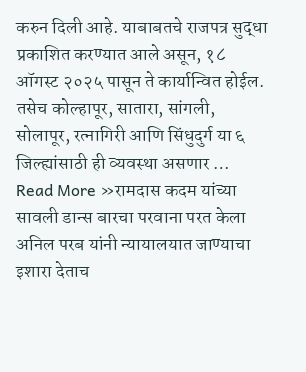करुन दिली आहे. याबाबतचे राजपत्र सुद्धा प्रकाशित करण्यात आले असून, १८ ऑगस्ट २०२५ पासून ते कार्यान्वित होईल. तसेच कोल्हापूर, सातारा, सांगली, सोलापूर, रत्नागिरी आणि सिंधुदुर्ग या ६ जिल्ह्यांसाठी ही व्यवस्था असणार …
Read More »रामदास कदम यांच्या सावली डान्स बारचा परवाना परत केला अनिल परब यांनी न्यायालयात जाण्याचा इशारा देताच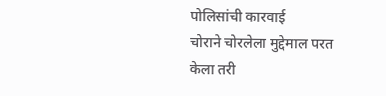पोलिसांची कारवाई
चोराने चोरलेला मुद्देमाल परत केला तरी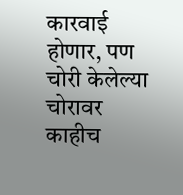कारवाई होणार, पण चोरी केलेल्या चोरावर काहीच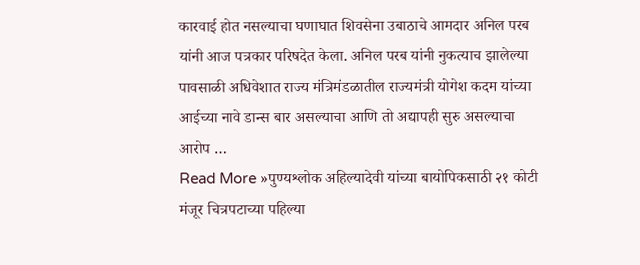कारवाई होत नसल्याचा घणाघात शिवसेना उबाठाचे आमदार अनिल परब यांनी आज पत्रकार परिषदेत केला. अनिल परब यांनी नुकत्याच झालेल्या पावसाळी अधिवेशात राज्य मंत्रिमंडळातील राज्यमंत्री योगेश कदम यांच्या आईच्या नावे डान्स बार असल्याचा आणि तो अद्यापही सुरु असल्याचा आरोप …
Read More »पुण्यश्लोक अहिल्यादेवी यांच्या बायोपिकसाठी २१ कोटी मंजूर चित्रपटाच्या पहिल्या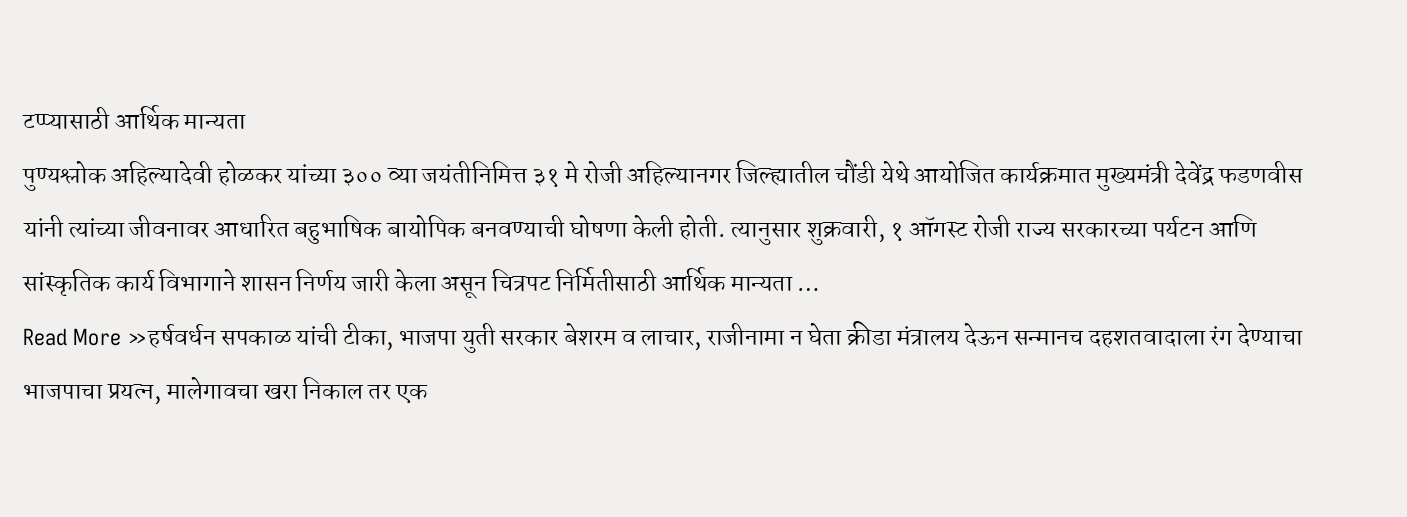टप्प्यासाठी आर्थिक मान्यता
पुण्यश्लोक अहिल्यादेवी होळकर यांच्या ३०० व्या जयंतीनिमित्त ३१ मे रोजी अहिल्यानगर जिल्ह्यातील चौंडी येथे आयोजित कार्यक्रमात मुख्यमंत्री देवेंद्र फडणवीस यांनी त्यांच्या जीवनावर आधारित बहुभाषिक बायोपिक बनवण्याची घोषणा केली होती. त्यानुसार शुक्रवारी, १ ऑगस्ट रोजी राज्य सरकारच्या पर्यटन आणि सांस्कृतिक कार्य विभागाने शासन निर्णय जारी केला असून चित्रपट निर्मितीसाठी आर्थिक मान्यता …
Read More »हर्षवर्धन सपकाळ यांची टीका, भाजपा युती सरकार बेशरम व लाचार, राजीनामा न घेता क्रीडा मंत्रालय देऊन सन्मानच दहशतवादाला रंग देण्याचा भाजपाचा प्रयत्न, मालेगावचा खरा निकाल तर एक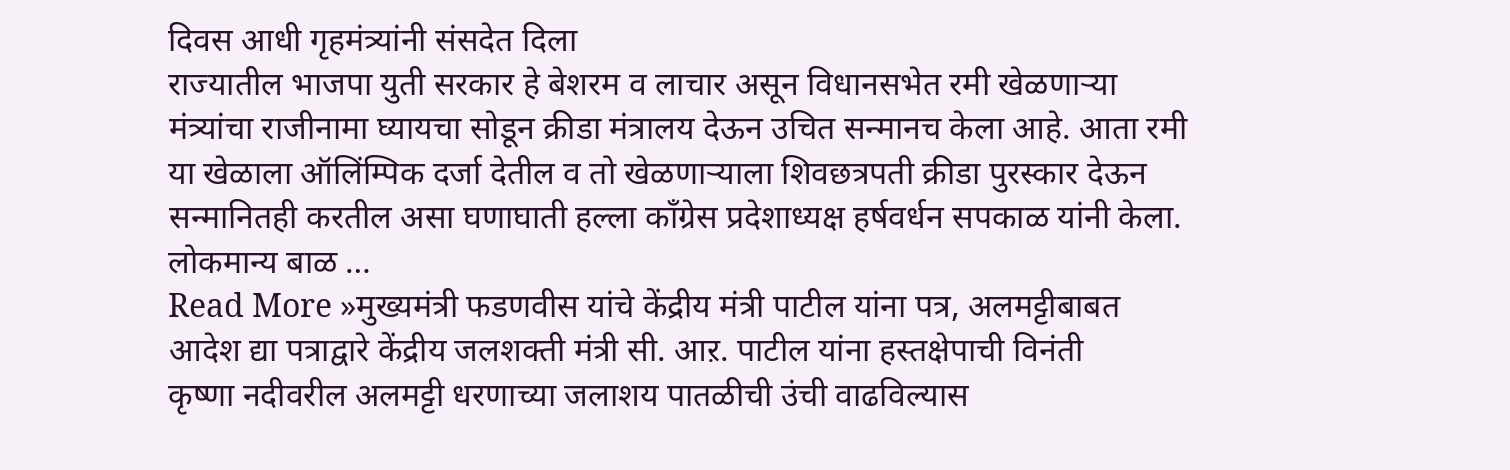दिवस आधी गृहमंत्र्यांनी संसदेत दिला
राज्यातील भाजपा युती सरकार हे बेशरम व लाचार असून विधानसभेत रमी खेळणाऱ्या मंत्र्यांचा राजीनामा घ्यायचा सोडून क्रीडा मंत्रालय देऊन उचित सन्मानच केला आहे. आता रमी या खेळाला ऑलिंम्पिक दर्जा देतील व तो खेळणाऱ्याला शिवछत्रपती क्रीडा पुरस्कार देऊन सन्मानितही करतील असा घणाघाती हल्ला काँग्रेस प्रदेशाध्यक्ष हर्षवर्धन सपकाळ यांनी केला. लोकमान्य बाळ …
Read More »मुख्यमंत्री फडणवीस यांचे केंद्रीय मंत्री पाटील यांना पत्र, अलमट्टीबाबत आदेश द्या पत्राद्वारे केंद्रीय जलशक्ती मंत्री सी. आऱ. पाटील यांना हस्तक्षेपाची विनंती
कृष्णा नदीवरील अलमट्टी धरणाच्या जलाशय पातळीची उंची वाढविल्यास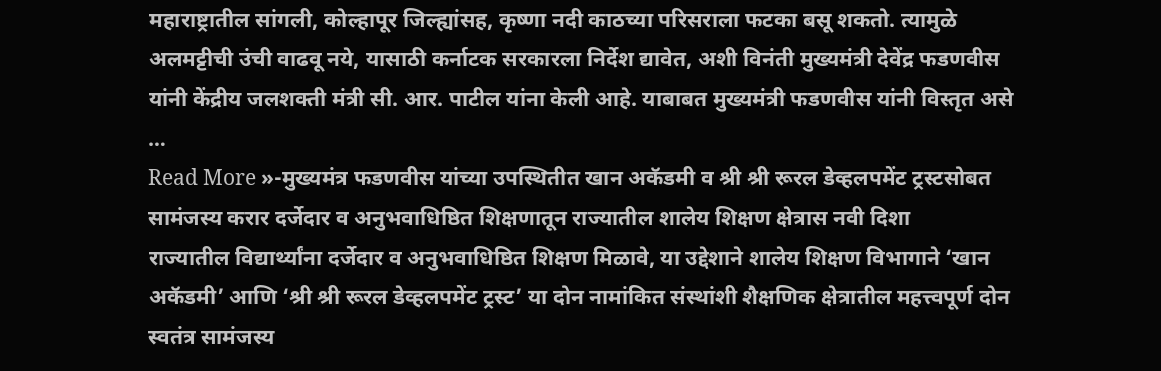महाराष्ट्रातील सांगली, कोल्हापूर जिल्ह्यांसह, कृष्णा नदी काठच्या परिसराला फटका बसू शकतो. त्यामुळे अलमट्टीची उंची वाढवू नये, यासाठी कर्नाटक सरकारला निर्देश द्यावेत, अशी विनंती मुख्यमंत्री देवेंद्र फडणवीस यांनी केंद्रीय जलशक्ती मंत्री सी. आर. पाटील यांना केली आहे. याबाबत मुख्यमंत्री फडणवीस यांनी विस्तृत असे …
Read More »-मुख्यमंत्र फडणवीस यांच्या उपस्थितीत खान अकॅडमी व श्री श्री रूरल डेव्हलपमेंट ट्रस्टसोबत सामंजस्य करार दर्जेदार व अनुभवाधिष्ठित शिक्षणातून राज्यातील शालेय शिक्षण क्षेत्रास नवी दिशा
राज्यातील विद्यार्थ्यांना दर्जेदार व अनुभवाधिष्ठित शिक्षण मिळावे, या उद्देशाने शालेय शिक्षण विभागाने ‘खान अकॅडमी’ आणि ‘श्री श्री रूरल डेव्हलपमेंट ट्रस्ट’ या दोन नामांकित संस्थांशी शैक्षणिक क्षेत्रातील महत्त्वपूर्ण दोन स्वतंत्र सामंजस्य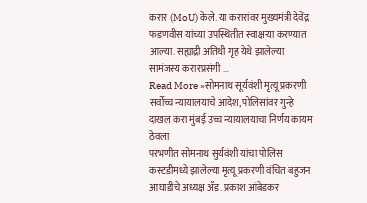करार (MoU) केले. या करारांवर मुख्यमंत्री देवेंद्र फडणवीस यांच्या उपस्थितीत स्वाक्षऱ्या करण्यात आल्या. सह्याद्री अतिथी गृह येथे झालेल्या सामंजस्य करारप्रसंगी …
Read More »सोमनाथ सूर्यवंशी मृत्यू प्रकरणी सर्वोच्च न्यायालयाचे आदेश, पोलिसांवर गुन्हे दाखल करा मुंबई उच्च न्यायालयाचा निर्णय कायम ठेवला
परभणीत सोमनाथ सुर्यवंशी यांचा पोलिस कस्टडीमध्ये झालेल्या मृत्यू प्रकरणी वंचित बहुजन आघाडीचे अध्यक्ष ॲड. प्रकाश आंबेडकर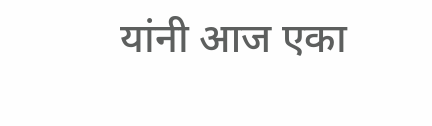यांनी आज एका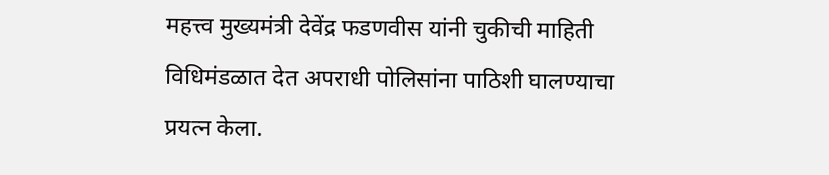महत्त्व मुख्यमंत्री देवेंद्र फडणवीस यांनी चुकीची माहिती विधिमंडळात देत अपराधी पोलिसांना पाठिशी घालण्याचा प्रयत्न केला.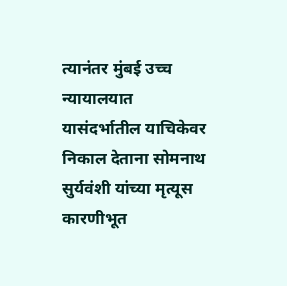त्यानंतर मुंबई उच्च न्यायालयात यासंदर्भातील याचिकेवर निकाल देताना सोमनाथ सुर्यवंशी यांच्या मृत्यूस कारणीभूत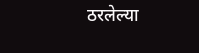ठरलेल्या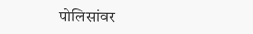पोलिसांवर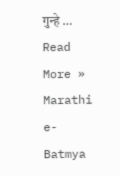गुन्हे …
Read More »
Marathi e-Batmya